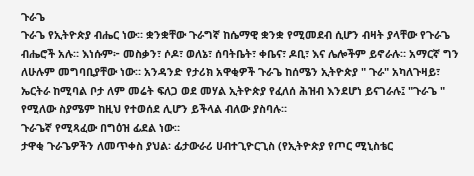ጉራጌ
ጉራጌ የኢትዮጵያ ብሔር ነው። ቋንቋቸው ጉራግኛ ከሴማዊ ቋንቋ የሚመደብ ሲሆን ብዛት ያላቸው የጉራጌ ብሔሮች አሉ። እነሱም፦ መስቃን፣ ሶዶ፣ ወለኔ፣ ሰባትቤት፣ ቀቤና፣ ዶቢ፣ እና ሌሎችም ይኖራሉ። አማርኛ ግን ለሁሉም መግባቢያቸው ነው። አንዳንድ የታሪክ አዋቂዎች ጉራጌ ከሰሜን ኢትዮጵያ " ጉራ" አካለጉዛይ፣ ኤርትራ ከሚባል ቦታ ለም መሬት ፍለጋ ወደ መሃል ኢትዮጵያ የፈለሰ ሕዝብ እንደሆነ ይናገራሉ፤ "ጉራጌ " የሚለው ስያሜም ከዚህ የተወሰደ ሊሆን ይችላል ብለው ያስባሉ።
ጉራጌኛ የሚጻፈው በግዕዝ ፊደል ነው።
ታዋቂ ጉራጌዎችን ለመጥቀስ ያህል፡ ፊታውራሪ ሀብተጊዮርጊስ (የኢትዮጵያ የጦር ሚኒስቴር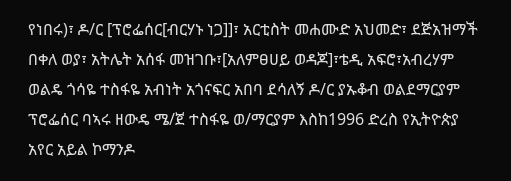የነበሩ)፣ ዶ/ር [ፕሮፌሰር[ብርሃኑ ነጋ]]፣ አርቲስት መሐሙድ አህመድ፣ ደጅአዝማች በቀለ ወያ፣ አትሌት አሰፋ መዝገቡ፣[አለምፀሀይ ወዳጆ]፣ቴዲ አፍሮ፣አብረሃም ወልዴ ጎሳዬ ተስፋዬ አብነት አጎናፍር አበባ ደሳለኝ ዶ/ር ያኡቆብ ወልደማርያም ፕሮፌሰር ባኣሩ ዘውዴ ሜ/ጀ ተስፋዬ ወ/ማርያም እስከ1996 ድረስ የኢትዮጵያ አየር አይል ኮማንዶ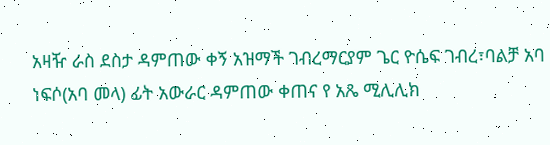አዛዥ ራስ ደስታ ዳምጠው ቀኝ አዝማች ገብረማርያም ጌር ዮሴፍ ገብረ፣ባልቻ አባ ነፍሶ(አባ መላ) ፊት አውራር ዳምጠው ቀጠና የ አጼ ሚሊሊክ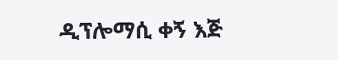ዲፕሎማሲ ቀኝ እጅ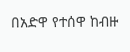በአድዋ የተሰዋ ከብዙ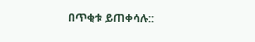በጥቂቱ ይጠቀሳሉ::